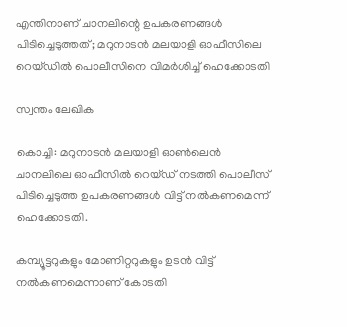എന്തിനാണ് ചാനലിന്റെ ഉപകരണങ്ങള്‍ പിടിച്ചെടുത്തത്; മറുനാടൻ മലയാളി ഓഫീസിലെ റെയ്ഡില്‍ പൊലീസിനെ വിമര്‍ശിച്ച്‌ ഹെക്കോടതി

സ്വന്തം ലേഖിക

കൊച്ചി: മറുനാടൻ മലയാളി ഓണ്‍ലെൻ ചാനലിലെ ഓഫീസില്‍ റെയ്ഡ് നടത്തി പൊലീസ് പിടിച്ചെടുത്ത ഉപകരണങ്ങള്‍ വിട്ട് നല്‍കണമെന്ന് ഹെക്കോടതി.

കമ്പ്യൂട്ടറുകളും മോണിറ്ററുകളും ഉടൻ വിട്ട് നല്‍കണമെന്നാണ് കോടതി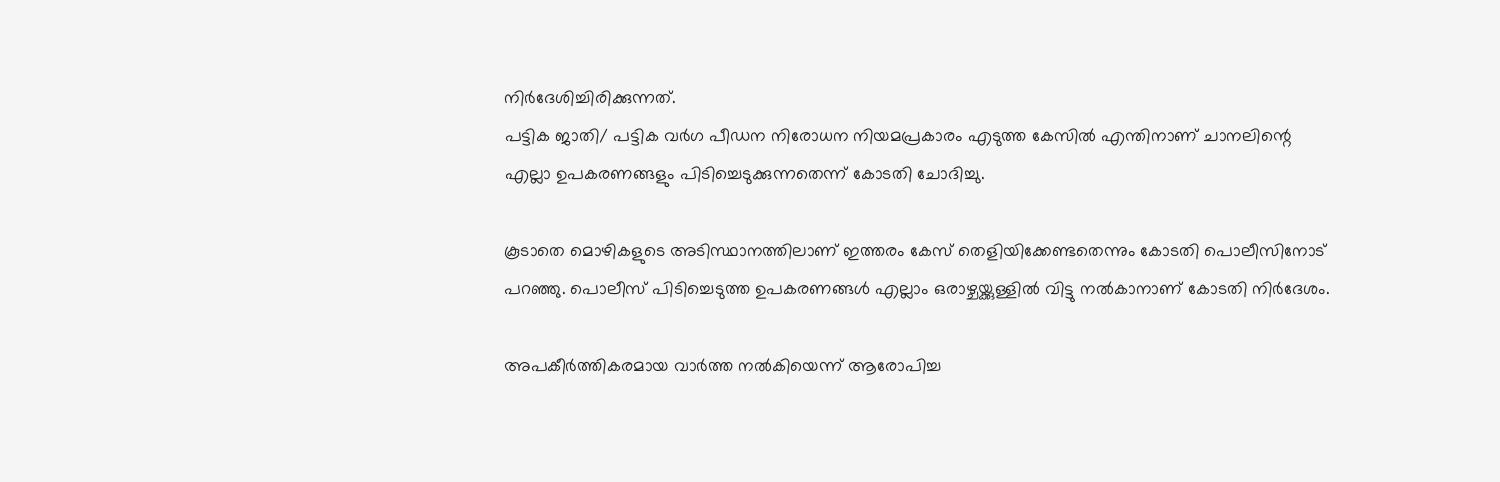നിര്‍ദേശിച്ചിരിക്കുന്നത്.
പട്ടിക ജാതി/ പട്ടിക വര്‍ഗ പീഡന നിരോധന നിയമപ്രകാരം എടുത്ത കേസില്‍ എന്തിനാണ് ചാനലിന്റെ എല്ലാ ഉപകരണങ്ങളും പിടിച്ചെടുക്കുന്നതെന്ന് കോടതി ചോദിച്ചു.

കൂടാതെ മൊഴികളുടെ അടിസ്ഥാനത്തിലാണ് ഇത്തരം കേസ് തെളിയിക്കേണ്ടതെന്നും കോടതി പൊലീസിനോട് പറഞ്ഞു. പൊലീസ് പിടിച്ചെടുത്ത ഉപകരണങ്ങള്‍ എല്ലാം ഒരാഴ്ചയ്ക്കുള്ളില്‍ വിട്ടു നല്‍കാനാണ് കോടതി നിര്‍ദേശം.

അപകീര്‍ത്തികരമായ വാര്‍ത്ത നല്‍കിയെന്ന് ആരോപിച്ച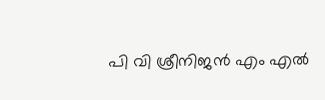പി വി ശ്രീനിജൻ എം എല്‍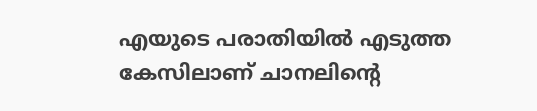എയുടെ പരാതിയില്‍ എടുത്ത കേസിലാണ് ചാനലിന്റെ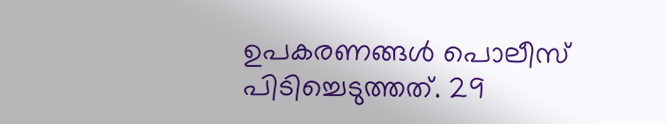ഉപകരണങ്ങള്‍ പൊലീസ് പിടിച്ചെടുത്തത്. 29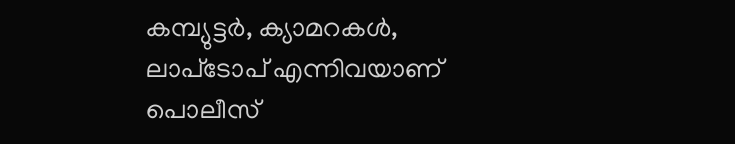കമ്പ്യുട്ടര്‍, ക്യാമറകള്‍, ലാപ്‌ടോപ് എന്നിവയാണ് പൊലീസ്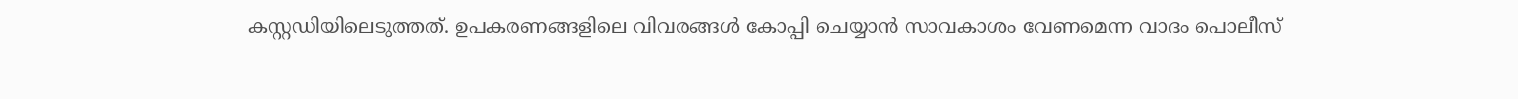കസ്റ്റഡിയിലെടുത്തത്. ഉപകരണങ്ങളിലെ വിവരങ്ങള്‍ കോപ്പി ചെയ്യാൻ സാവകാശം വേണമെന്ന വാദം പൊലീസ്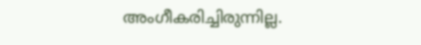അംഗീകരിച്ചിരുന്നില്ല.